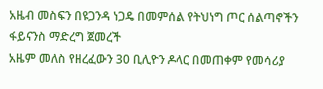አዜብ መስፍን በዩጋንዳ ነጋዴ በመምሰል የትህነግ ጦር ሰልጣኖችን ፋይናንስ ማድረግ ጀመረች
አዜም መለስ የዘረፈውን 30 ቢሊዮን ዶላር በመጠቀም የመሳሪያ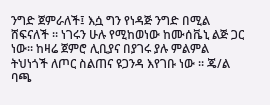ንግድ ጀምራለች፤ እሷ ግን የነዳጅ ንግድ በሚል ሸፍናለች ። ነገሩን ሁሉ የሚከወነው ከሙሰቬኒ ልጅ ጋር ነው። ከዛሬ ጀምሮ ሊቢያና በያገሩ ያሉ ምልምል ትህነጎች ለጦር ስልጠና ዩጋንዳ እየገቡ ነው ። ጄ/ል ባጫ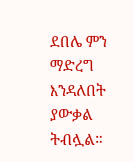ደበሌ ምን ማድረግ እንዳለበት ያውቃል ትብሏል።